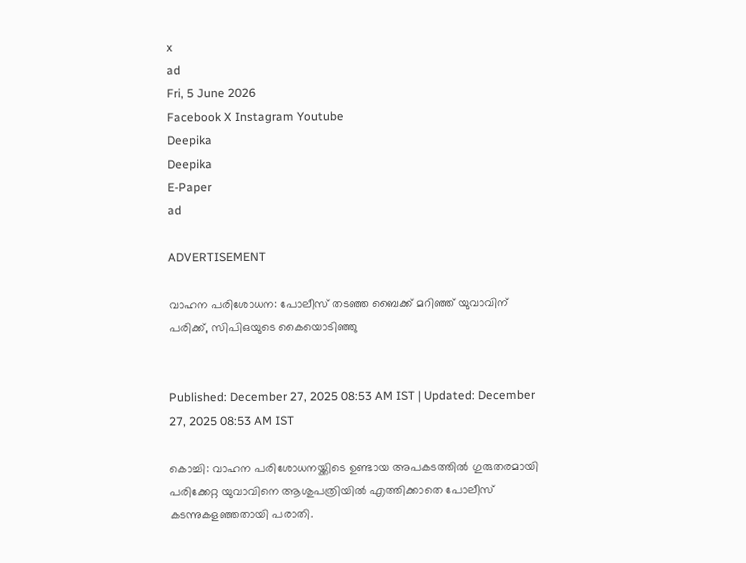x
ad
Fri, 5 June 2026
Facebook X Instagram Youtube
Deepika
Deepika
E-Paper
ad

ADVERTISEMENT

വാഹന പരിശോധന: പോലീസ് തടഞ്ഞ ബൈക്ക് മറിഞ്ഞ് യുവാവിന് പരിക്ക്, സിപിഒയുടെ കൈയൊടിഞ്ഞു


Published: December 27, 2025 08:53 AM IST | Updated: December 27, 2025 08:53 AM IST

കൊച്ചി: വാഹന പരിശോധനയ്ക്കിടെ ഉണ്ടായ അപകടത്തില്‍ ഗുരുതരമായി പരിക്കേറ്റ യുവാവിനെ ആശുപത്രിയില്‍ എത്തിക്കാതെ പോലീസ് കടന്നുകളഞ്ഞതായി പരാതി.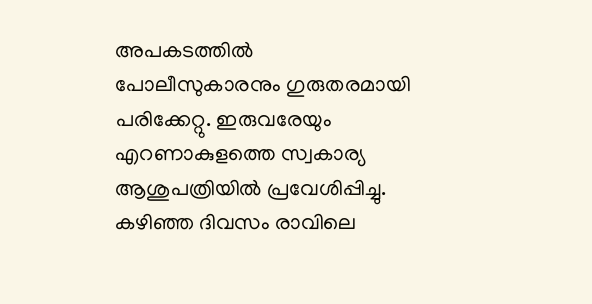അപകടത്തില്‍ പോലീസുകാരനും ഗുരുതരമായി പരിക്കേറ്റു. ഇരുവരേയും എറണാകുളത്തെ സ്വകാര്യ ആശുപത്രിയില്‍ പ്രവേശിപ്പിച്ചു. കഴിഞ്ഞ ദിവസം രാവിലെ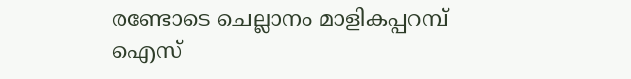രണ്ടോടെ ചെല്ലാനം മാളികപ്പറമ്പ് ഐസ്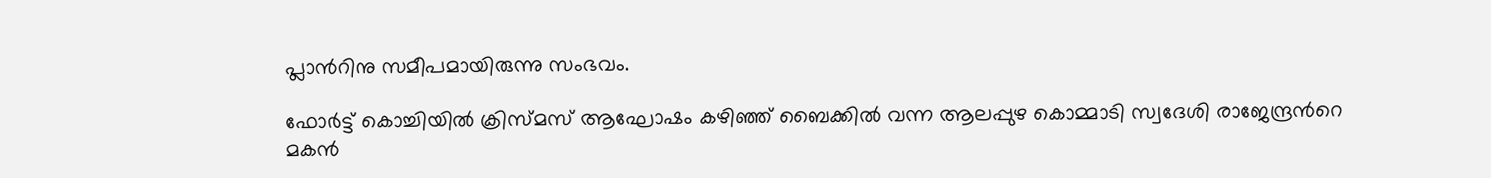പ്ലാന്‍റിനു സമീപമായിരുന്നു സംഭവം.

ഫോര്‍ട്ട് കൊച്ചിയില്‍ ക്രിസ്മസ് ആഘോഷം കഴിഞ്ഞ് ബൈക്കില്‍ വന്ന ആലപ്പുഴ കൊമ്മാടി സ്വദേശി രാജേന്ദ്രന്‍റെ മകന്‍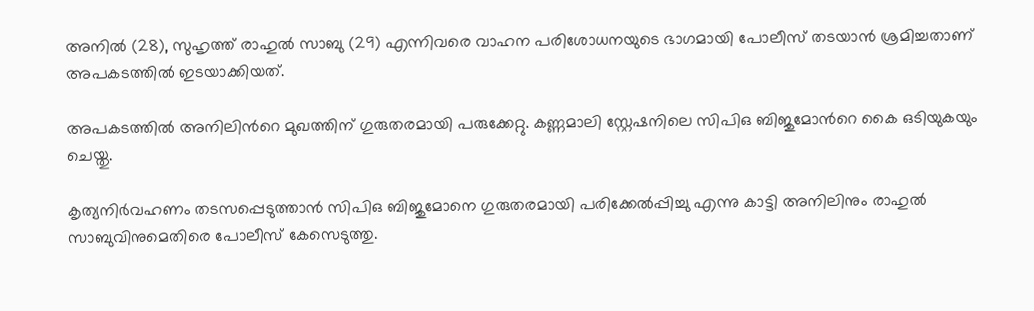അനില്‍ (28), സുഹൃത്ത് രാഹുല്‍ സാബു (29) എന്നിവരെ വാഹന പരിശോധനയുടെ ഭാഗമായി പോലീസ് തടയാന്‍ ശ്രമിച്ചതാണ് അപകടത്തില്‍ ഇടയാക്കിയത്.

അപകടത്തില്‍ അനിലിന്‍റെ മുഖത്തിന് ഗുരുതരമായി പരുക്കേറ്റു. കണ്ണമാലി സ്റ്റേഷനിലെ സിപിഒ ബിജുമോന്‍റെ കൈ ഒടിയുകയും ചെയ്തു.

കൃത്യനിര്‍വഹണം തടസപ്പെടുത്താന്‍ സിപിഒ ബിജുമോനെ ഗുരുതരമായി പരിക്കേല്‍പ്പിച്ചു എന്നു കാട്ടി അനിലിനും രാഹുല്‍ സാബുവിനുമെതിരെ പോലീസ് കേസെടുത്തു.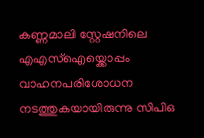കണ്ണമാലി സ്റ്റേഷനിലെ എഎസ്ഐയ്ക്കൊപ്പം വാഹനപരിശോധന നടത്തുകയായിരുന്നു സിപിഒ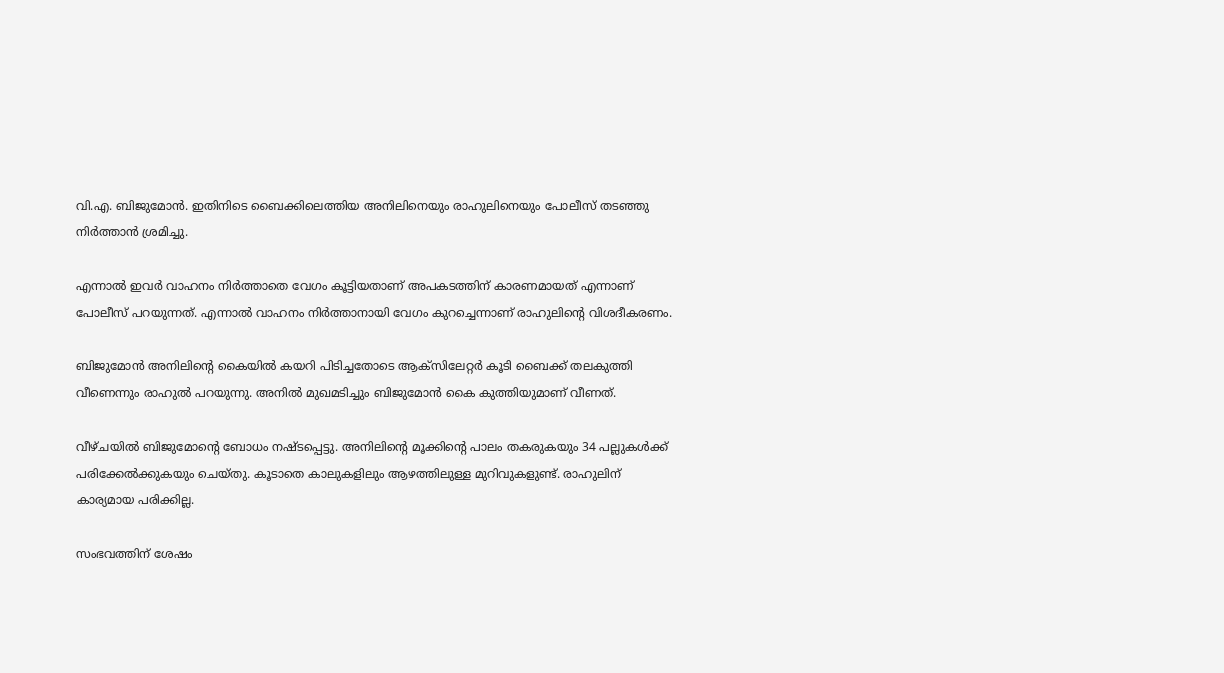വി.എ. ബിജുമോന്‍. ഇതിനിടെ ബൈക്കിലെത്തിയ അനിലിനെയും രാഹുലിനെയും പോലീസ് തടഞ്ഞു നിര്‍ത്താന്‍ ശ്രമിച്ചു.

എന്നാല്‍ ഇവര്‍ വാഹനം നിര്‍ത്താതെ വേഗം കൂട്ടിയതാണ് അപകടത്തിന് കാരണമായത് എന്നാണ് പോലീസ് പറയുന്നത്. എന്നാല്‍ വാഹനം നിര്‍ത്താനായി വേഗം കുറച്ചെന്നാണ് രാഹുലിന്‍റെ വിശദീകരണം.

ബിജുമോന്‍ അനിലിന്‍റെ കൈയില്‍ കയറി പിടിച്ചതോടെ ആക്‌സിലേറ്റര്‍ കൂടി ബൈക്ക് തലകുത്തി വീണെന്നും രാഹുല്‍ പറയുന്നു. അനില്‍ മുഖമടിച്ചും ബിജുമോന്‍ കൈ കുത്തിയുമാണ് വീണത്.

വീഴ്ചയില്‍ ബിജുമോന്‍റെ ബോധം നഷ്ടപ്പെട്ടു. അനിലിന്‍റെ മൂക്കിന്‍റെ പാലം തകരുകയും 34 പല്ലുകള്‍ക്ക് പരിക്കേല്‍ക്കുകയും ചെയ്തു. കൂടാതെ കാലുകളിലും ആഴത്തിലുള്ള മുറിവുകളുണ്ട്. രാഹുലിന് കാര്യമായ പരിക്കില്ല.

സംഭവത്തിന് ശേഷം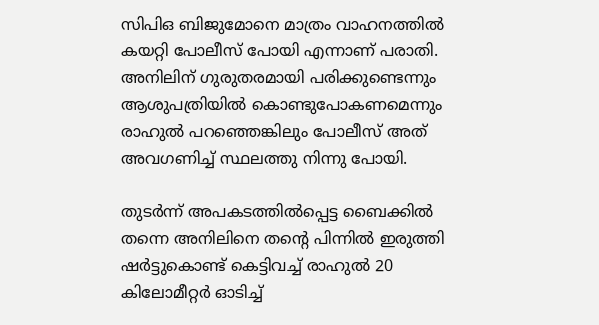സിപിഒ ബിജുമോനെ മാത്രം വാഹനത്തില്‍ കയറ്റി പോലീസ് പോയി എന്നാണ് പരാതി. അനിലിന് ഗുരുതരമായി പരിക്കുണ്ടെന്നും ആശുപത്രിയില്‍ കൊണ്ടുപോകണമെന്നും രാഹുല്‍ പറഞ്ഞെങ്കിലും പോലീസ് അത് അവഗണിച്ച് സ്ഥലത്തു നിന്നു പോയി.

തുടര്‍ന്ന് അപകടത്തില്‍പ്പെട്ട ബൈക്കില്‍ തന്നെ അനിലിനെ തന്‍റെ പിന്നില്‍ ഇരുത്തി ഷര്‍ട്ടുകൊണ്ട് കെട്ടിവച്ച് രാഹുല്‍ 20 കിലോമീറ്റര്‍ ഓടിച്ച്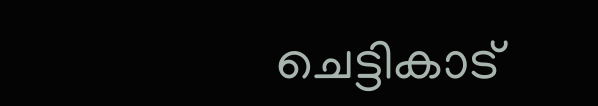ചെട്ടികാട്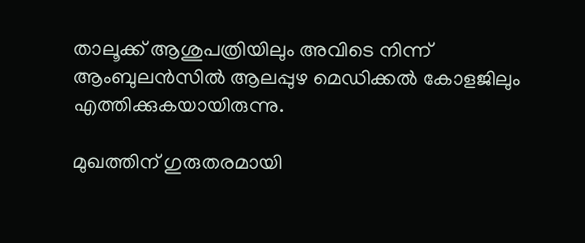താലൂക്ക് ആശുപത്രിയിലും അവിടെ നിന്ന് ആംബുലന്‍സില്‍ ആലപ്പുഴ മെഡിക്കല്‍ കോളജിലും എത്തിക്കുകയായിരുന്നു.

മുഖത്തിന് ഗുരുതരമായി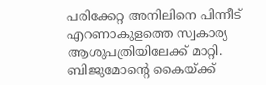പരിക്കേറ്റ അനിലിനെ പിന്നീട് എറണാകുളത്തെ സ്വകാര്യ ആശുപത്രിയിലേക്ക് മാറ്റി. ബിജുമോന്‍റെ കൈയ്ക്ക്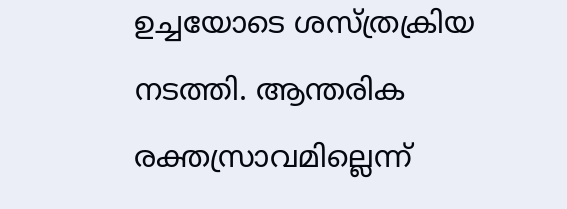ഉച്ചയോടെ ശസ്ത്രക്രിയ നടത്തി. ആന്തരിക രക്തസ്രാവമില്ലെന്ന്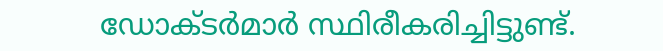ഡോക്ടര്‍മാര്‍ സ്ഥിരീകരിച്ചിട്ടുണ്ട്.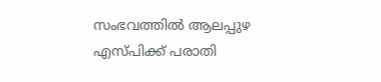സംഭവത്തിൽ ആലപ്പുഴ എസ്പിക്ക് പരാതി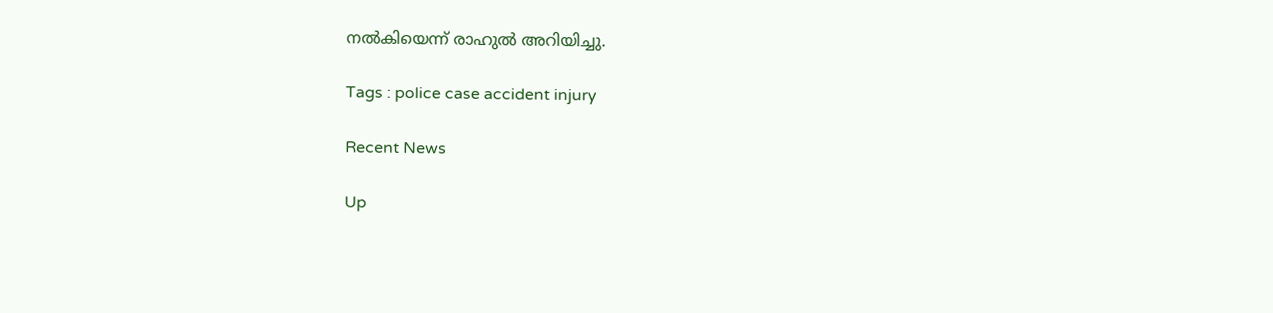നല്‍കിയെന്ന് രാഹുല്‍ അറിയിച്ചു.

Tags : police case accident injury

Recent News

Up